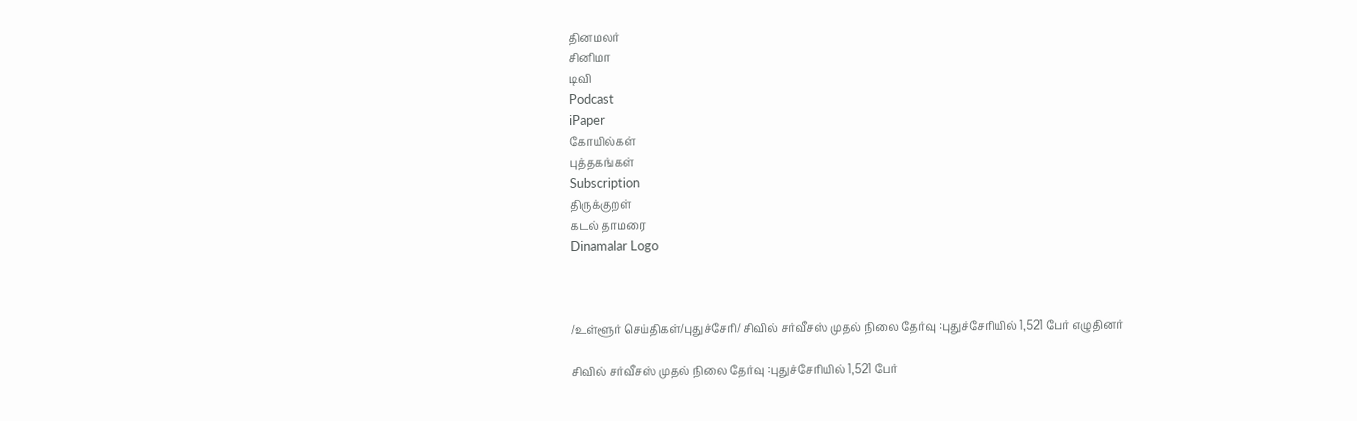தினமலர்
சினிமா
டிவி
Podcast
iPaper
கோயில்கள்
புத்தகங்கள்
Subscription
திருக்குறள்
கடல் தாமரை
Dinamalar Logo



/உள்ளூர் செய்திகள்/புதுச்சேரி/ சிவில் சர்வீசஸ் முதல் நிலை தேர்வு :புதுச்சேரியில் 1,521 பேர் எழுதினர்

சிவில் சர்வீசஸ் முதல் நிலை தேர்வு :புதுச்சேரியில் 1,521 பேர்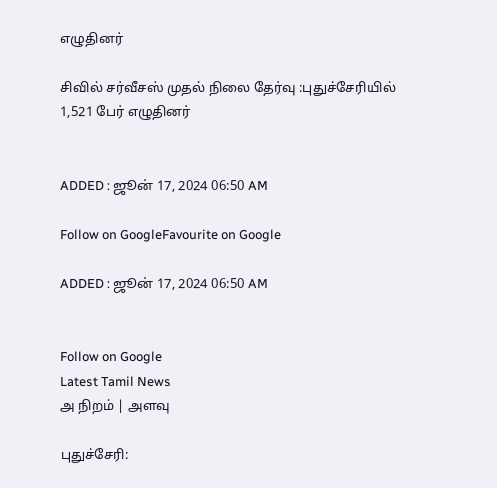எழுதினர்

சிவில் சர்வீசஸ் முதல் நிலை தேர்வு :புதுச்சேரியில் 1,521 பேர் எழுதினர்


ADDED : ஜூன் 17, 2024 06:50 AM

Follow on GoogleFavourite on Google

ADDED : ஜூன் 17, 2024 06:50 AM


Follow on Google
Latest Tamil News
அ நிறம் | அளவு

புதுச்சேரி: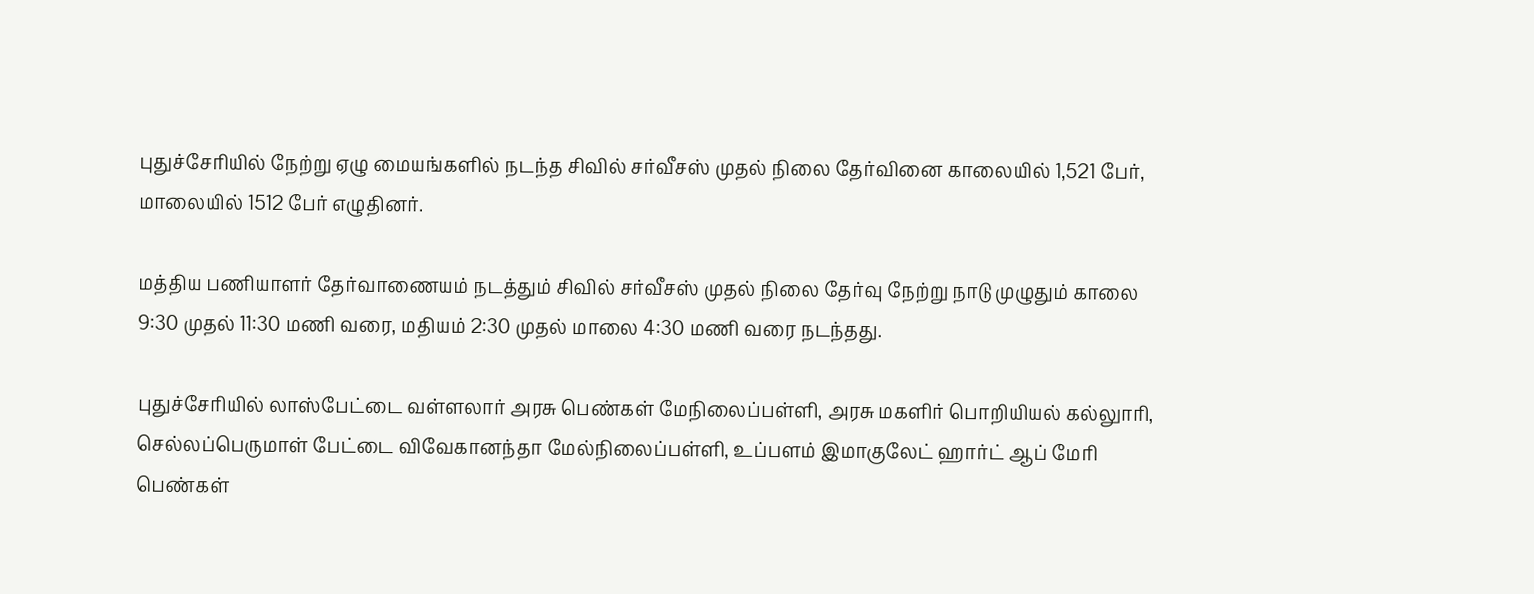புதுச்சேரியில் நேற்று ஏழு மையங்களில் நடந்த சிவில் சர்வீசஸ் முதல் நிலை தேர்வினை காலையில் 1,521 பேர், மாலையில் 1512 பேர் எழுதினர்.

மத்திய பணியாளர் தேர்வாணையம் நடத்தும் சிவில் சர்வீசஸ் முதல் நிலை தேர்வு நேற்று நாடு முழுதும் காலை 9:30 முதல் 11:30 மணி வரை, மதியம் 2:30 முதல் மாலை 4:30 மணி வரை நடந்தது.

புதுச்சேரியில் லாஸ்பேட்டை வள்ளலார் அரசு பெண்கள் மேநிலைப்பள்ளி, அரசு மகளிர் பொறியியல் கல்லுாரி, செல்லப்பெருமாள் பேட்டை விவேகானந்தா மேல்நிலைப்பள்ளி, உப்பளம் இமாகுலேட் ஹார்ட் ஆப் மேரி பெண்கள்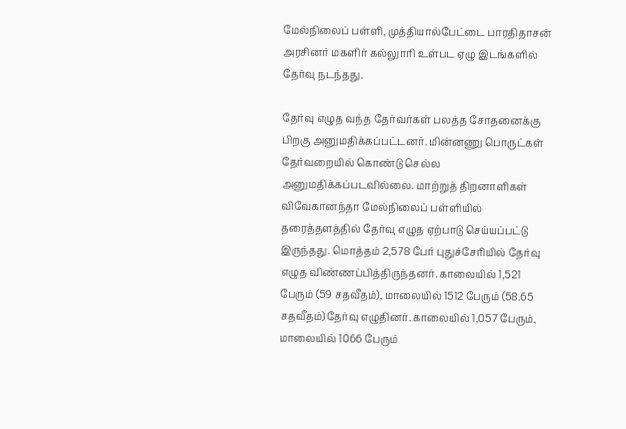மேல்நிலைப் பள்ளி, முத்தியால்பேட்டை பாரதிதாசன் அரசினர் மகளிர் கல்லுாரி உள்பட ஏழு இடங்களில் தேர்வு நடந்தது.

தேர்வு எழுத வந்த தேர்வர்கள் பலத்த சோதனைக்கு பிறகு அனுமதிக்கப்பட்டனர். மின்னணு பொருட்கள் தேர்வறையில் கொண்டு செல்ல அனுமதிக்கப்படவில்லை. மாற்றுத் திறனாளிகள் விவேகானந்தா மேல்நிலைப் பள்ளியில் தரைத்தளத்தில் தேர்வு எழுத ஏற்பாடு செய்யப்பட்டு இருந்தது. மொத்தம் 2,578 பேர் புதுச்சேரியில் தேர்வு எழுத விண்ணப்பித்திருந்தனர். காலையில் 1,521 பேரும் (59 சதவீதம்), மாலையில் 1512 பேரும் (58.65 சதவீதம்)தேர்வு எழுதினர். காலையில் 1,057 பேரும், மாலையில் 1066 பேரும்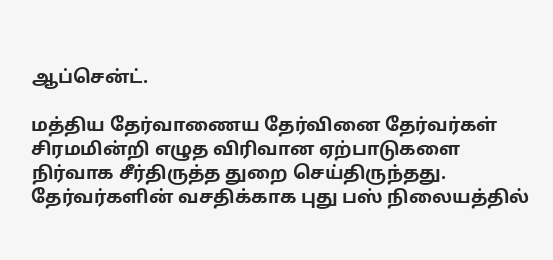ஆப்சென்ட்.

மத்திய தேர்வாணைய தேர்வினை தேர்வர்கள் சிரமமின்றி எழுத விரிவான ஏற்பாடுகளை நிர்வாக சீர்திருத்த துறை செய்திருந்தது. தேர்வர்களின் வசதிக்காக புது பஸ் நிலையத்தில்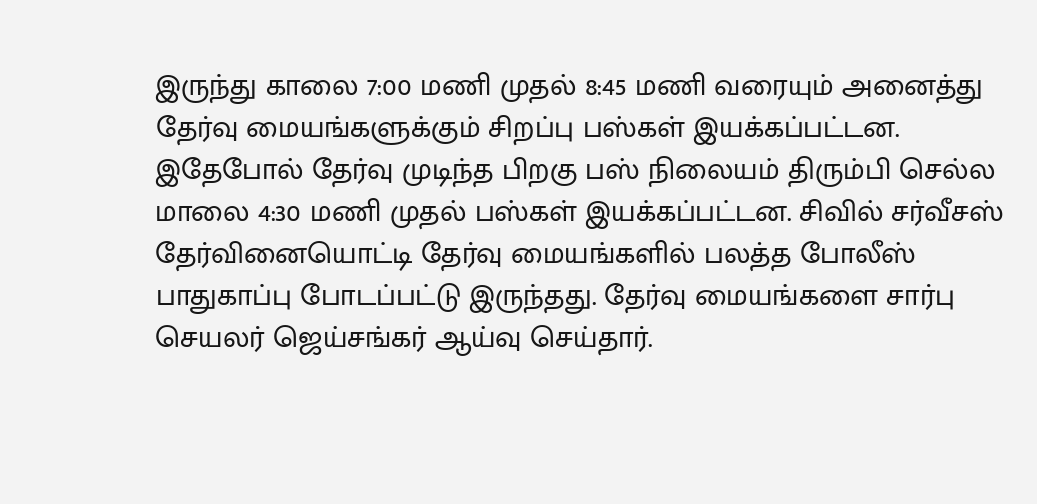இருந்து காலை 7:00 மணி முதல் 8:45 மணி வரையும் அனைத்து தேர்வு மையங்களுக்கும் சிறப்பு பஸ்கள் இயக்கப்பட்டன. இதேபோல் தேர்வு முடிந்த பிறகு பஸ் நிலையம் திரும்பி செல்ல மாலை 4:30 மணி முதல் பஸ்கள் இயக்கப்பட்டன. சிவில் சர்வீசஸ் தேர்வினையொட்டி தேர்வு மையங்களில் பலத்த போலீஸ் பாதுகாப்பு போடப்பட்டு இருந்தது. தேர்வு மையங்களை சார்பு செயலர் ஜெய்சங்கர் ஆய்வு செய்தார்.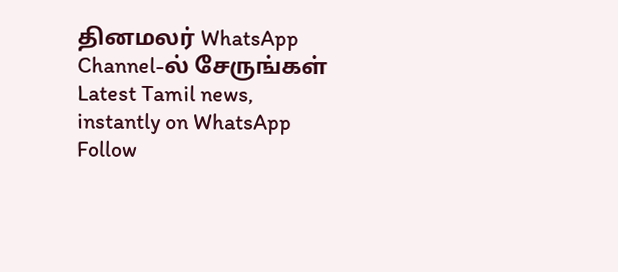தினமலர் WhatsApp Channel-ல் சேருங்கள்
Latest Tamil news, instantly on WhatsApp
Follow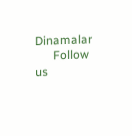Dinamalar
      Follow us